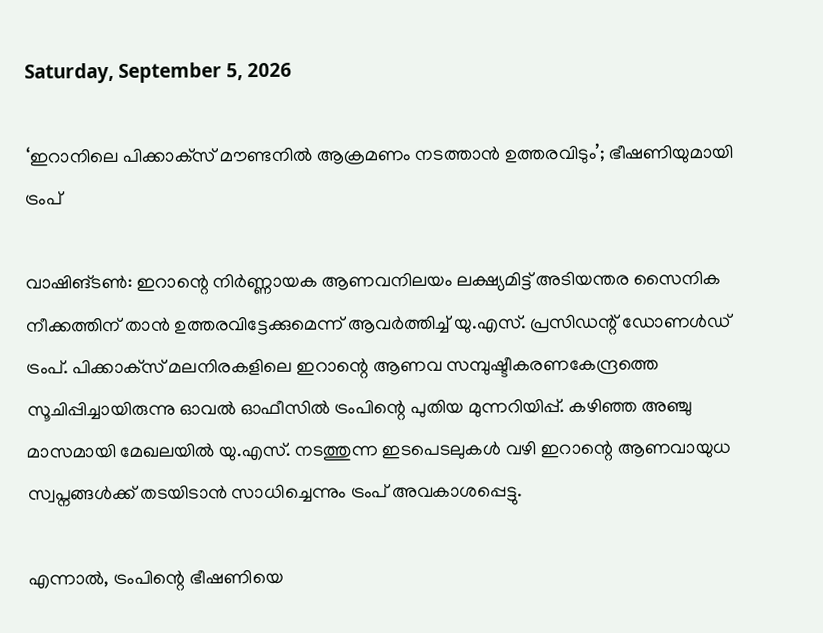Saturday, September 5, 2026

‘ഇറാനിലെ പിക്കാക്‌സ് മൗണ്ടനില്‍ ആക്രമണം നടത്താന്‍ ഉത്തരവിടും’; ഭീഷണിയുമായി ട്രംപ്

വാഷിങ്ടണ്‍: ഇറാന്റെ നിര്‍ണ്ണായക ആണവനിലയം ലക്ഷ്യമിട്ട് അടിയന്തര സൈനിക നീക്കത്തിന് താന്‍ ഉത്തരവിട്ടേക്കുമെന്ന് ആവര്‍ത്തിച്ച് യു.എസ്. പ്രസിഡന്റ് ഡോണള്‍ഡ് ട്രംപ്. പിക്കാക്‌സ് മലനിരകളിലെ ഇറാന്റെ ആണവ സമ്പുഷ്ടീകരണകേന്ദ്രത്തെ സൂചിപ്പിച്ചായിരുന്നു ഓവല്‍ ഓഫീസില്‍ ട്രംപിന്റെ പുതിയ മുന്നറിയിപ്പ്. കഴിഞ്ഞ അഞ്ചു മാസമായി മേഖലയില്‍ യു.എസ്. നടത്തുന്ന ഇടപെടലുകള്‍ വഴി ഇറാന്റെ ആണവായുധ സ്വപ്നങ്ങള്‍ക്ക് തടയിടാന്‍ സാധിച്ചെന്നും ട്രംപ് അവകാശപ്പെട്ടു.

എന്നാല്‍, ട്രംപിന്റെ ഭീഷണിയെ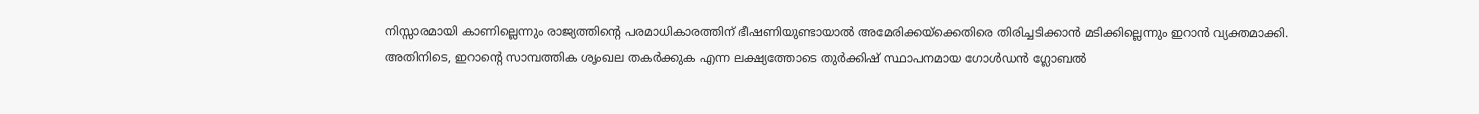നിസ്സാരമായി കാണില്ലെന്നും രാജ്യത്തിന്റെ പരമാധികാരത്തിന് ഭീഷണിയുണ്ടായാല്‍ അമേരിക്കയ്ക്കെതിരെ തിരിച്ചടിക്കാന്‍ മടിക്കില്ലെന്നും ഇറാന്‍ വ്യക്തമാക്കി. അതിനിടെ, ഇറാന്റെ സാമ്പത്തിക ശൃംഖല തകര്‍ക്കുക എന്ന ലക്ഷ്യത്തോടെ തുര്‍ക്കിഷ് സ്ഥാപനമായ ഗോള്‍ഡന്‍ ഗ്ലോബല്‍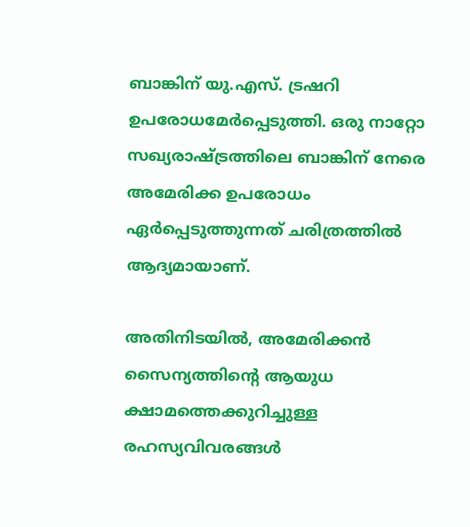ബാങ്കിന് യു.എസ്. ട്രഷറി ഉപരോധമേര്‍പ്പെടുത്തി. ഒരു നാറ്റോ സഖ്യരാഷ്ട്രത്തിലെ ബാങ്കിന് നേരെ അമേരിക്ക ഉപരോധം ഏര്‍പ്പെടുത്തുന്നത് ചരിത്രത്തില്‍ ആദ്യമായാണ്.

അതിനിടയില്‍, അമേരിക്കന്‍ സൈന്യത്തിന്റെ ആയുധ ക്ഷാമത്തെക്കുറിച്ചുള്ള രഹസ്യവിവരങ്ങള്‍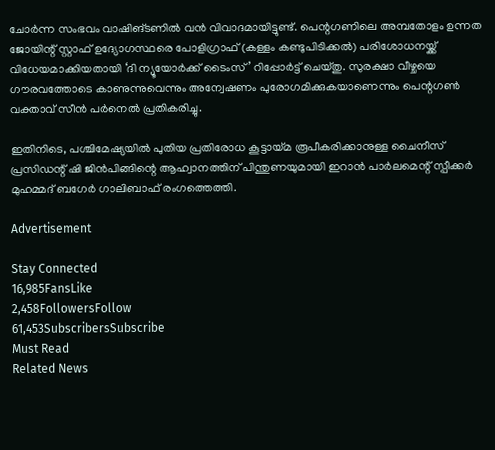ചോര്‍ന്ന സംഭവം വാഷിങ്ടണില്‍ വന്‍ വിവാദമായിട്ടുണ്ട്. പെന്റഗണിലെ അമ്പതോളം ഉന്നത ജോയിന്റ് സ്റ്റാഫ് ഉദ്യോഗസ്ഥരെ പോളിഗ്രാഫ് (കള്ളം കണ്ടുപിടിക്കല്‍) പരിശോധനയ്ക്ക് വിധേയമാക്കിയതായി ‘ദി ന്യൂയോര്‍ക്ക് ടൈംസ്’ റിപ്പോര്‍ട്ട് ചെയ്തു. സുരക്ഷാ വീഴ്ചയെ ഗൗരവത്തോടെ കാണുന്നുവെന്നും അന്വേഷണം പുരോഗമിക്കുകയാണെന്നും പെന്റഗണ്‍ വക്താവ് സീന്‍ പര്‍നെല്‍ പ്രതികരിച്ചു.

ഇതിനിടെ, പശ്ചിമേഷ്യയില്‍ പുതിയ പ്രതിരോധ കൂട്ടായ്മ രൂപീകരിക്കാനുള്ള ചൈനീസ് പ്രസിഡന്റ് ഷി ജിന്‍പിങ്ങിന്റെ ആഹ്വാനത്തിന് പിന്തുണയുമായി ഇറാന്‍ പാര്‍ലമെന്റ് സ്പീക്കര്‍ മുഹമ്മദ് ബഗേര്‍ ഗാലിബാഫ് രംഗത്തെത്തി.

Advertisement

Stay Connected
16,985FansLike
2,458FollowersFollow
61,453SubscribersSubscribe
Must Read
Related News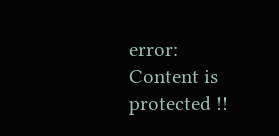error: Content is protected !!